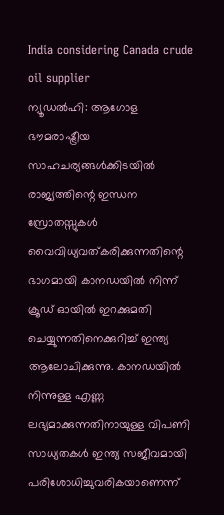India considering Canada crude oil supplier
ന്യൂഡൽഹി: ആഗോള ഭൗമരാഷ്ട്രീയ സാഹചര്യങ്ങൾക്കിടയിൽ രാജ്യത്തിന്റെ ഇന്ധന സ്രോതസ്സുകൾ വൈവിധ്യവത്കരിക്കുന്നതിന്റെ ഭാഗമായി കാനഡയിൽ നിന്ന് ക്രൂഡ് ഓയിൽ ഇറക്കുമതി ചെയ്യുന്നതിനെക്കുറിച്ച് ഇന്ത്യ ആലോചിക്കുന്നു. കാനഡയിൽ നിന്നുള്ള എണ്ണ ലഭ്യമാക്കുന്നതിനായുള്ള വിപണി സാധ്യതകൾ ഇന്ത്യ സജീവമായി പരിശോധിച്ചുവരികയാണെന്ന്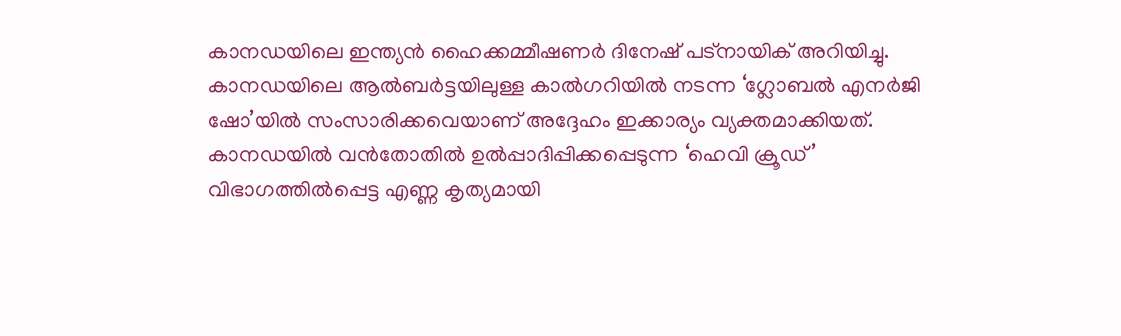കാനഡയിലെ ഇന്ത്യൻ ഹൈക്കമ്മീഷണർ ദിനേഷ് പട്നായിക് അറിയിച്ചു. കാനഡയിലെ ആൽബർട്ടയിലുള്ള കാൽഗറിയിൽ നടന്ന ‘ഗ്ലോബൽ എനർജി ഷോ’യിൽ സംസാരിക്കവെയാണ് അദ്ദേഹം ഇക്കാര്യം വ്യക്തമാക്കിയത്.
കാനഡയിൽ വൻതോതിൽ ഉൽപ്പാദിപ്പിക്കപ്പെടുന്ന ‘ഹെവി ക്രൂഡ്’ വിഭാഗത്തിൽപ്പെട്ട എണ്ണ കൃത്യമായി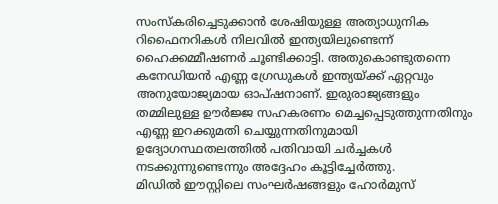സംസ്കരിച്ചെടുക്കാൻ ശേഷിയുള്ള അത്യാധുനിക റിഫൈനറികൾ നിലവിൽ ഇന്ത്യയിലുണ്ടെന്ന് ഹൈക്കമ്മീഷണർ ചൂണ്ടിക്കാട്ടി. അതുകൊണ്ടുതന്നെ കനേഡിയൻ എണ്ണ ഗ്രേഡുകൾ ഇന്ത്യയ്ക്ക് ഏറ്റവും അനുയോജ്യമായ ഓപ്ഷനാണ്. ഇരുരാജ്യങ്ങളും തമ്മിലുള്ള ഊർജ്ജ സഹകരണം മെച്ചപ്പെടുത്തുന്നതിനും എണ്ണ ഇറക്കുമതി ചെയ്യുന്നതിനുമായി ഉദ്യോഗസ്ഥതലത്തിൽ പതിവായി ചർച്ചകൾ നടക്കുന്നുണ്ടെന്നും അദ്ദേഹം കൂട്ടിച്ചേർത്തു.
മിഡിൽ ഈസ്റ്റിലെ സംഘർഷങ്ങളും ഹോർമുസ്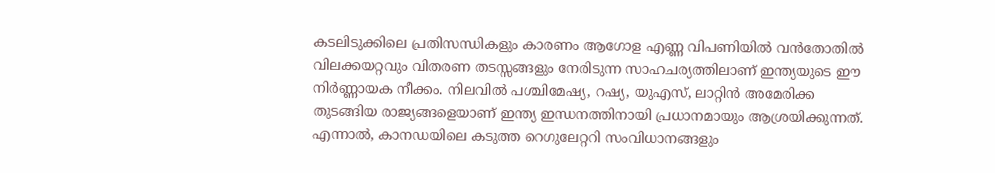കടലിടുക്കിലെ പ്രതിസന്ധികളും കാരണം ആഗോള എണ്ണ വിപണിയിൽ വൻതോതിൽ വിലക്കയറ്റവും വിതരണ തടസ്സങ്ങളും നേരിടുന്ന സാഹചര്യത്തിലാണ് ഇന്ത്യയുടെ ഈ നിർണ്ണായക നീക്കം. നിലവിൽ പശ്ചിമേഷ്യ, റഷ്യ, യുഎസ്, ലാറ്റിൻ അമേരിക്ക തുടങ്ങിയ രാജ്യങ്ങളെയാണ് ഇന്ത്യ ഇന്ധനത്തിനായി പ്രധാനമായും ആശ്രയിക്കുന്നത്. എന്നാൽ, കാനഡയിലെ കടുത്ത റെഗുലേറ്ററി സംവിധാനങ്ങളും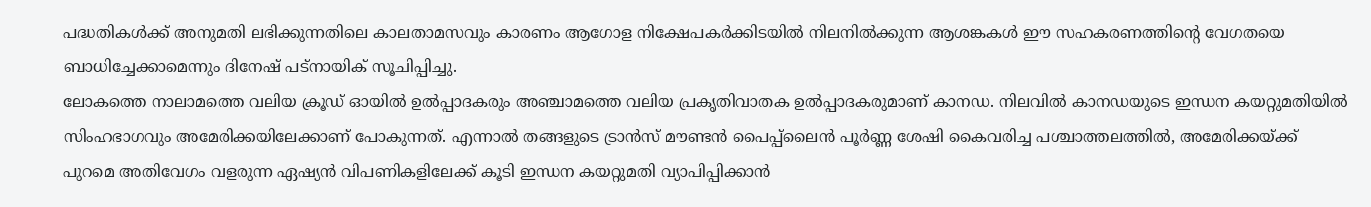പദ്ധതികൾക്ക് അനുമതി ലഭിക്കുന്നതിലെ കാലതാമസവും കാരണം ആഗോള നിക്ഷേപകർക്കിടയിൽ നിലനിൽക്കുന്ന ആശങ്കകൾ ഈ സഹകരണത്തിന്റെ വേഗതയെ ബാധിച്ചേക്കാമെന്നും ദിനേഷ് പട്നായിക് സൂചിപ്പിച്ചു.
ലോകത്തെ നാലാമത്തെ വലിയ ക്രൂഡ് ഓയിൽ ഉൽപ്പാദകരും അഞ്ചാമത്തെ വലിയ പ്രകൃതിവാതക ഉൽപ്പാദകരുമാണ് കാനഡ. നിലവിൽ കാനഡയുടെ ഇന്ധന കയറ്റുമതിയിൽ സിംഹഭാഗവും അമേരിക്കയിലേക്കാണ് പോകുന്നത്. എന്നാൽ തങ്ങളുടെ ട്രാൻസ് മൗണ്ടൻ പൈപ്പ്ലൈൻ പൂർണ്ണ ശേഷി കൈവരിച്ച പശ്ചാത്തലത്തിൽ, അമേരിക്കയ്ക്ക് പുറമെ അതിവേഗം വളരുന്ന ഏഷ്യൻ വിപണികളിലേക്ക് കൂടി ഇന്ധന കയറ്റുമതി വ്യാപിപ്പിക്കാൻ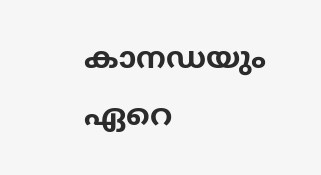കാനഡയും ഏറെ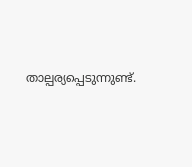താല്പര്യപ്പെടുന്നുണ്ട്.